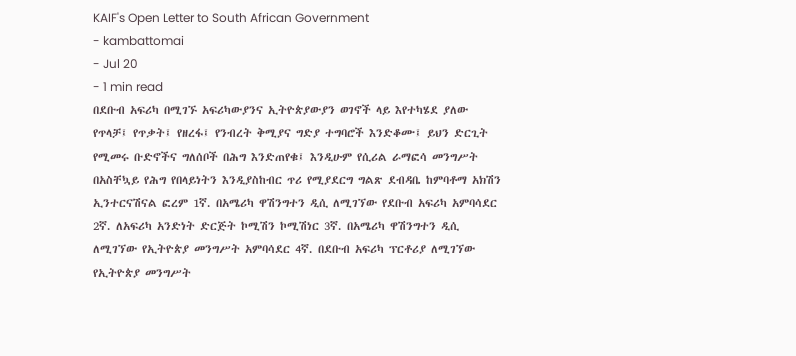KAIF's Open Letter to South African Government
- kambattomai
- Jul 20
- 1 min read
በደቡብ አፍሪካ በሚገኙ አፍሪካውያንና ኢትዮጵያውያን ወገኖች ላይ እየተካሄደ ያለው የጥላቻ፤ የጥቃት፤ የዘረፋ፤ የንብረት ቅሚያና ግድያ ተግባሮች እንድቆሙ፤ ይህን ድርጊት የሚመሩ ቡድኖችና ግለሰቦች በሕግ እንድጠየቁ፤ እንዲሁም የሲሪል ራማፎሳ መንግሥት በአስቸኳይ የሕግ የበላይነትን እንዲያስከብር ጥሪ የሚያደርግ ግልጽ ደብዳቤ ከምባቶማ አክሽን ኢንተርናሽናል ፎረም 1ኛ. በአሜሪካ ዋሽንግተን ዲሲ ለሚገኘው የደቡብ አፍሪካ አምባሳደር 2ኛ. ለአፍሪካ አንድነት ድርጅት ኮሚሽን ኮሚሽነር 3ኛ. በአሜሪካ ዋሽንግተን ዲሲ ለሚገኘው የኢትዮጵያ መንግሥት አምባሳደር 4ኛ. በደቡብ አፍሪካ ፕርቶሪያ ለሚገኘው የኢትዮጵያ መንግሥት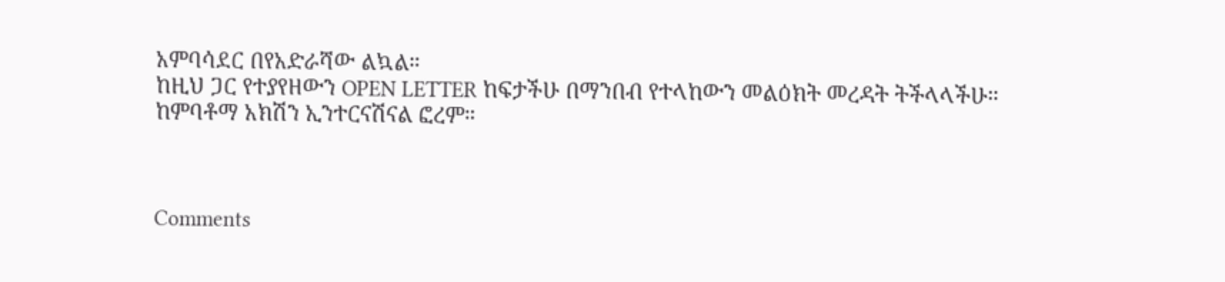አምባሳደር በየአድራሻው ልኳል።
ከዚህ ጋር የተያየዘውን OPEN LETTER ከፍታችሁ በማንበብ የተላከውን መልዕክት መረዳት ትችላላችሁ።
ከምባቶማ አክሽን ኢንተርናሽናል ፎረም።



Comments